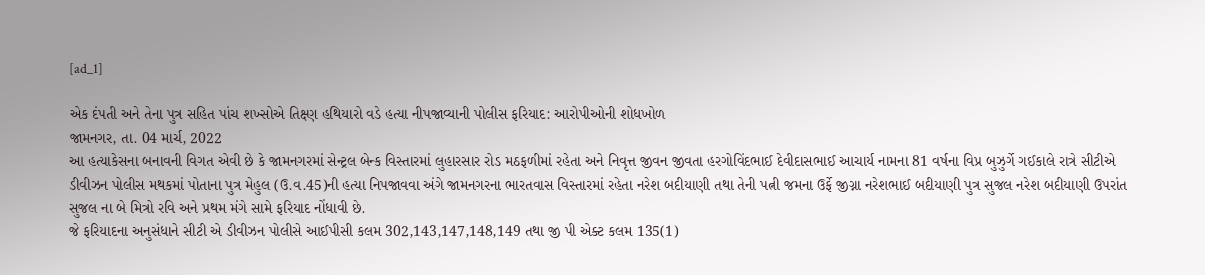[ad_1]

એક દંપતી અને તેના પુત્ર સહિત પાંચ શખ્સોએ તિક્ષ્ણ હથિયારો વડે હત્યા નીપજાવ્યાની પોલીસ ફરિયાદ: આરોપીઓની શોધખોળ
જામનગર, તા. 04 માર્ચ, 2022
આ હત્યાકેસના બનાવની વિગત એવી છે કે જામનગરમાં સેન્ટ્રલ બેન્ક વિસ્તારમાં લુહારસાર રોડ મઠફળીમાં રહેતા અને નિવૃત્ત જીવન જીવતા હરગોવિંદભાઈ દેવીદાસભાઈ આચાર્ય નામના 81 વર્ષના વિપ્ર બુઝુર્ગે ગઈકાલે રાત્રે સીટીએ ડીવીઝન પોલીસ મથકમાં પોતાના પુત્ર મેહુલ (ઉ.વ.45)ની હત્યા નિપજાવવા અંગે જામનગરના ભારતવાસ વિસ્તારમાં રહેતા નરેશ બદીયાણી તથા તેની પત્ની જમના ઉર્ફે જીગ્ના નરેશભાઈ બદીયાણી પુત્ર સુજલ નરેશ બદીયાણી ઉપરાંત સુજલ ના બે મિત્રો રવિ અને પ્રથમ મંગે સામે ફરિયાદ નોંધાવી છે.
જે ફરિયાદના અનુસંધાને સીટી એ ડીવીઝન પોલીસે આઈપીસી કલમ 302,143,147,148,149 તથા જી પી એક્ટ કલમ 135(1)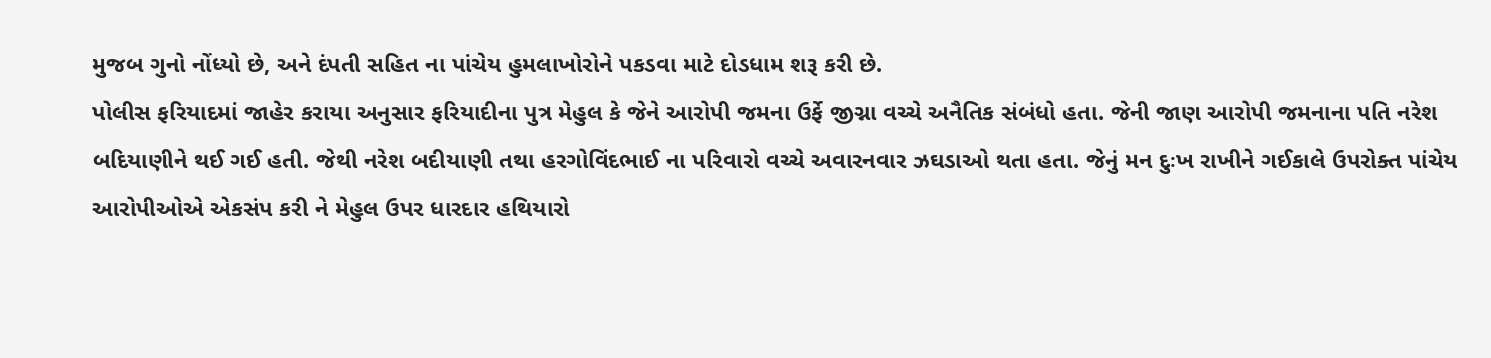મુજબ ગુનો નોંધ્યો છે, અને દંપતી સહિત ના પાંચેય હુમલાખોરોને પકડવા માટે દોડધામ શરૂ કરી છે.
પોલીસ ફરિયાદમાં જાહેર કરાયા અનુસાર ફરિયાદીના પુત્ર મેહુલ કે જેને આરોપી જમના ઉર્ફે જીગ્ના વચ્ચે અનૈતિક સંબંધો હતા. જેની જાણ આરોપી જમનાના પતિ નરેશ બદિયાણીને થઈ ગઈ હતી. જેથી નરેશ બદીયાણી તથા હરગોવિંદભાઈ ના પરિવારો વચ્ચે અવારનવાર ઝઘડાઓ થતા હતા. જેનું મન દુઃખ રાખીને ગઈકાલે ઉપરોક્ત પાંચેય આરોપીઓએ એકસંપ કરી ને મેહુલ ઉપર ધારદાર હથિયારો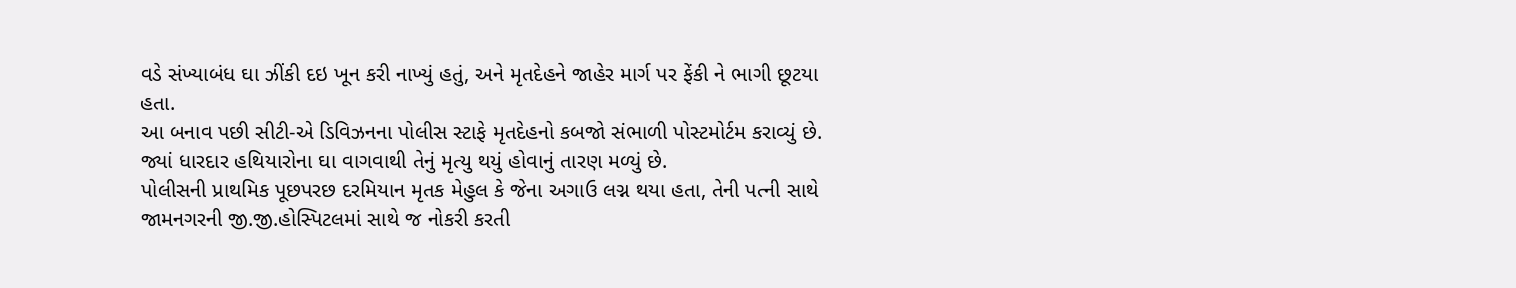વડે સંખ્યાબંધ ઘા ઝીંકી દઇ ખૂન કરી નાખ્યું હતું, અને મૃતદેહને જાહેર માર્ગ પર ફેંકી ને ભાગી છૂટયા હતા.
આ બનાવ પછી સીટી-એ ડિવિઝનના પોલીસ સ્ટાફે મૃતદેહનો કબજો સંભાળી પોસ્ટમોર્ટમ કરાવ્યું છે. જ્યાં ધારદાર હથિયારોના ઘા વાગવાથી તેનું મૃત્યુ થયું હોવાનું તારણ મળ્યું છે.
પોલીસની પ્રાથમિક પૂછપરછ દરમિયાન મૃતક મેહુલ કે જેના અગાઉ લગ્ન થયા હતા, તેની પત્ની સાથે જામનગરની જી.જી.હોસ્પિટલમાં સાથે જ નોકરી કરતી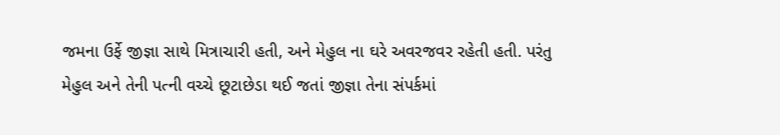જમના ઉર્ફે જીજ્ઞા સાથે મિત્રાચારી હતી, અને મેહુલ ના ઘરે અવરજવર રહેતી હતી. પરંતુ મેહુલ અને તેની પત્ની વચ્ચે છૂટાછેડા થઈ જતાં જીજ્ઞા તેના સંપર્કમાં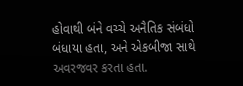હોવાથી બંને વચ્ચે અનૈતિક સંબંધો બંધાયા હતા, અને એકબીજા સાથે અવરજવર કરતા હતા.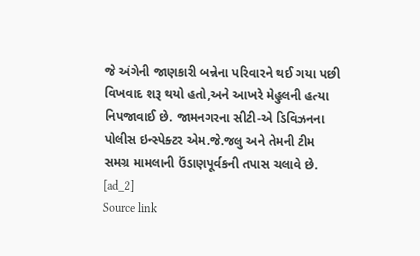જે અંગેની જાણકારી બન્નેના પરિવારને થઈ ગયા પછી વિખવાદ શરૂ થયો હતો,અને આખરે મેહુલની હત્યા નિપજાવાઈ છે. જામનગરના સીટી-એ ડિવિઝનના પોલીસ ઇન્સ્પેક્ટર એમ.જે.જલુ અને તેમની ટીમ સમગ્ર મામલાની ઉંડાણપૂર્વકની તપાસ ચલાવે છે.
[ad_2]
Source link